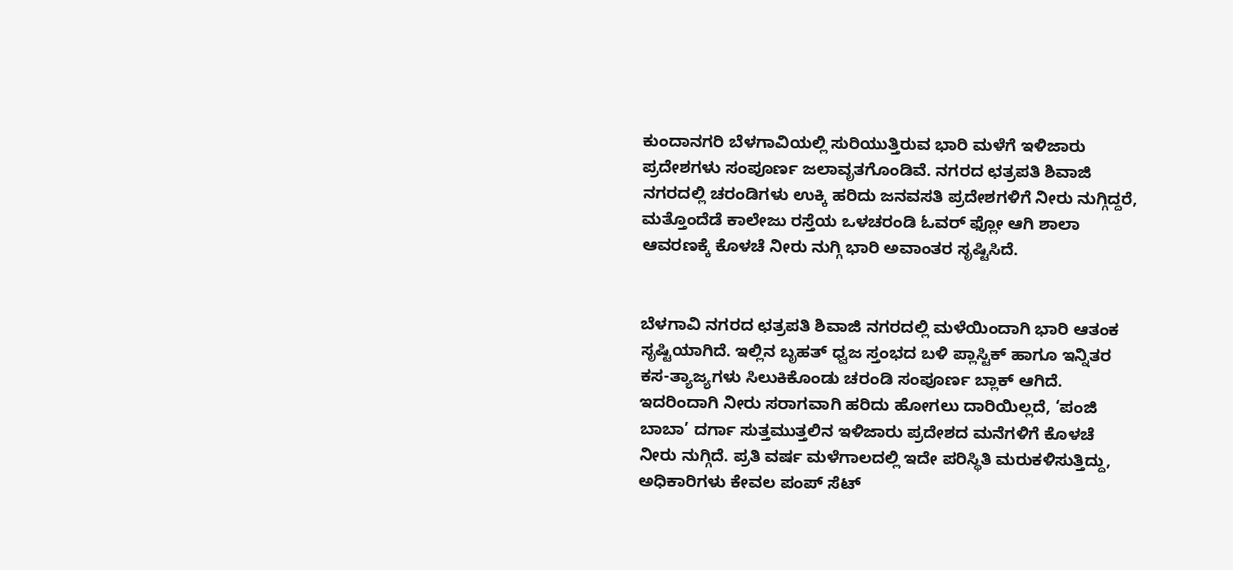ಕುಂದಾನಗರಿ ಬೆಳಗಾವಿಯಲ್ಲಿ ಸುರಿಯುತ್ತಿರುವ ಭಾರಿ ಮಳೆಗೆ ಇಳಿಜಾರು ಪ್ರದೇಶಗಳು ಸಂಪೂರ್ಣ ಜಲಾವೃತಗೊಂಡಿವೆ. ನಗರದ ಛತ್ರಪತಿ ಶಿವಾಜಿ ನಗರದಲ್ಲಿ ಚರಂಡಿಗಳು ಉಕ್ಕಿ ಹರಿದು ಜನವಸತಿ ಪ್ರದೇಶಗಳಿಗೆ ನೀರು ನುಗ್ಗಿದ್ದರೆ, ಮತ್ತೊಂದೆಡೆ ಕಾಲೇಜು ರಸ್ತೆಯ ಒಳಚರಂಡಿ ಓವರ್ ಫ್ಲೋ ಆಗಿ ಶಾಲಾ ಆವರಣಕ್ಕೆ ಕೊಳಚೆ ನೀರು ನುಗ್ಗಿ ಭಾರಿ ಅವಾಂತರ ಸೃಷ್ಟಿಸಿದೆ.


ಬೆಳಗಾವಿ ನಗರದ ಛತ್ರಪತಿ ಶಿವಾಜಿ ನಗರದಲ್ಲಿ ಮಳೆಯಿಂದಾಗಿ ಭಾರಿ ಆತಂಕ ಸೃಷ್ಟಿಯಾಗಿದೆ. ಇಲ್ಲಿನ ಬೃಹತ್ ಧ್ವಜ ಸ್ತಂಭದ ಬಳಿ ಪ್ಲಾಸ್ಟಿಕ್ ಹಾಗೂ ಇನ್ನಿತರ ಕಸ-ತ್ಯಾಜ್ಯಗಳು ಸಿಲುಕಿಕೊಂಡು ಚರಂಡಿ ಸಂಪೂರ್ಣ ಬ್ಲಾಕ್ ಆಗಿದೆ. ಇದರಿಂದಾಗಿ ನೀರು ಸರಾಗವಾಗಿ ಹರಿದು ಹೋಗಲು ದಾರಿಯಿಲ್ಲದೆ, ‘ಪಂಜಿ ಬಾಬಾ’ ದರ್ಗಾ ಸುತ್ತಮುತ್ತಲಿನ ಇಳಿಜಾರು ಪ್ರದೇಶದ ಮನೆಗಳಿಗೆ ಕೊಳಚೆ ನೀರು ನುಗ್ಗಿದೆ. ಪ್ರತಿ ವರ್ಷ ಮಳೆಗಾಲದಲ್ಲಿ ಇದೇ ಪರಿಸ್ಥಿತಿ ಮರುಕಳಿಸುತ್ತಿದ್ದು, ಅಧಿಕಾರಿಗಳು ಕೇವಲ ಪಂಪ್ ಸೆಟ್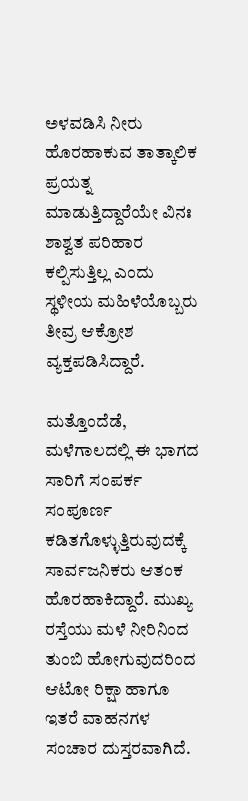ಅಳವಡಿಸಿ ನೀರು ಹೊರಹಾಕುವ ತಾತ್ಕಾಲಿಕ ಪ್ರಯತ್ನ ಮಾಡುತ್ತಿದ್ದಾರೆಯೇ ವಿನಃ ಶಾಶ್ವತ ಪರಿಹಾರ ಕಲ್ಪಿಸುತ್ತಿಲ್ಲ ಎಂದು ಸ್ಥಳೀಯ ಮಹಿಳೆಯೊಬ್ಬರು ತೀವ್ರ ಆಕ್ರೋಶ ವ್ಯಕ್ತಪಡಿಸಿದ್ದಾರೆ.

ಮತ್ತೊಂದೆಡೆ, ಮಳೆಗಾಲದಲ್ಲಿ ಈ ಭಾಗದ ಸಾರಿಗೆ ಸಂಪರ್ಕ ಸಂಪೂರ್ಣ ಕಡಿತಗೊಳ್ಳುತ್ತಿರುವುದಕ್ಕೆ ಸಾರ್ವಜನಿಕರು ಆತಂಕ ಹೊರಹಾಕಿದ್ದಾರೆ. ಮುಖ್ಯ ರಸ್ತೆಯು ಮಳೆ ನೀರಿನಿಂದ ತುಂಬಿ ಹೋಗುವುದರಿಂದ ಆಟೋ ರಿಕ್ಷಾ ಹಾಗೂ ಇತರೆ ವಾಹನಗಳ ಸಂಚಾರ ದುಸ್ತರವಾಗಿದೆ.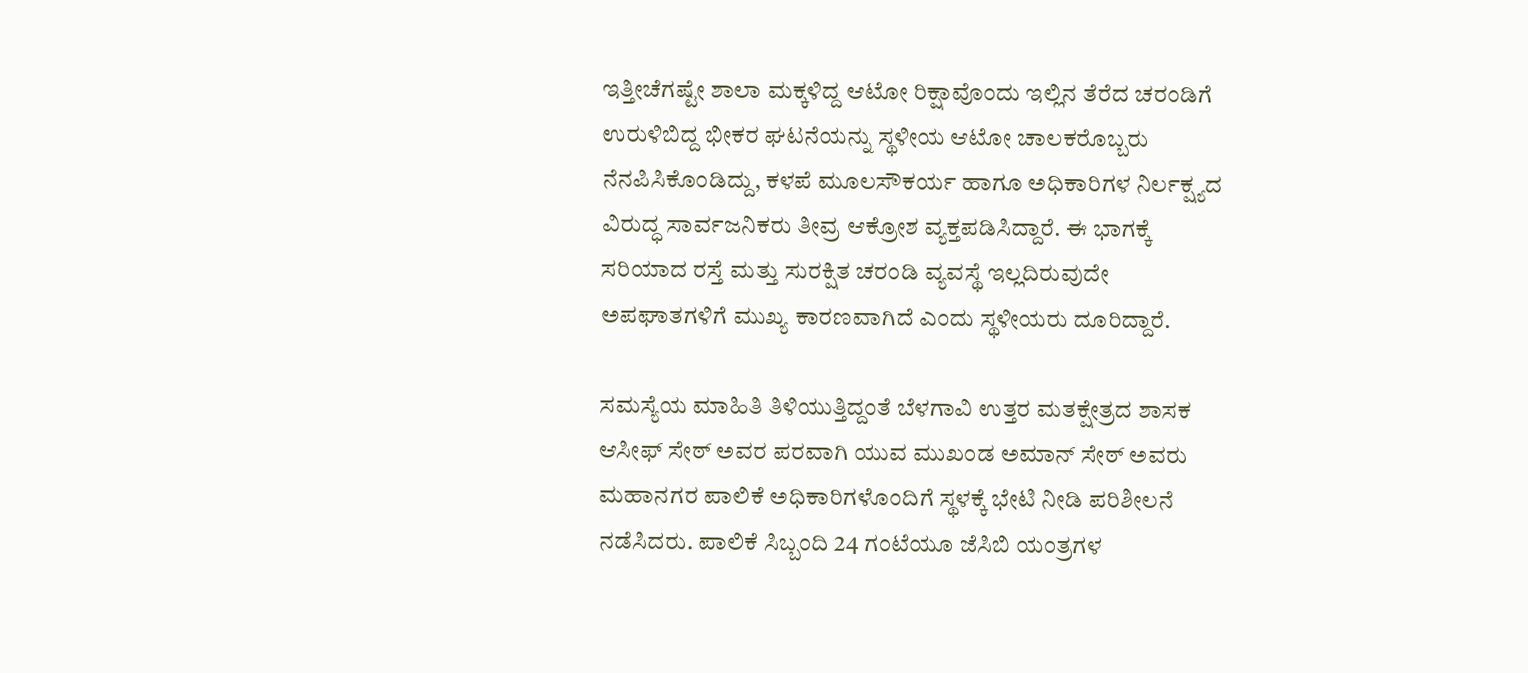ಇತ್ತೀಚೆಗಷ್ಟೇ ಶಾಲಾ ಮಕ್ಕಳಿದ್ದ ಆಟೋ ರಿಕ್ಷಾವೊಂದು ಇಲ್ಲಿನ ತೆರೆದ ಚರಂಡಿಗೆ ಉರುಳಿಬಿದ್ದ ಭೀಕರ ಘಟನೆಯನ್ನು ಸ್ಥಳೀಯ ಆಟೋ ಚಾಲಕರೊಬ್ಬರು ನೆನಪಿಸಿಕೊಂಡಿದ್ದು, ಕಳಪೆ ಮೂಲಸೌಕರ್ಯ ಹಾಗೂ ಅಧಿಕಾರಿಗಳ ನಿರ್ಲಕ್ಷ್ಯದ ವಿರುದ್ಧ ಸಾರ್ವಜನಿಕರು ತೀವ್ರ ಆಕ್ರೋಶ ವ್ಯಕ್ತಪಡಿಸಿದ್ದಾರೆ. ಈ ಭಾಗಕ್ಕೆ ಸರಿಯಾದ ರಸ್ತೆ ಮತ್ತು ಸುರಕ್ಷಿತ ಚರಂಡಿ ವ್ಯವಸ್ಥೆ ಇಲ್ಲದಿರುವುದೇ ಅಪಘಾತಗಳಿಗೆ ಮುಖ್ಯ ಕಾರಣವಾಗಿದೆ ಎಂದು ಸ್ಥಳೀಯರು ದೂರಿದ್ದಾರೆ.

ಸಮಸ್ಯೆಯ ಮಾಹಿತಿ ತಿಳಿಯುತ್ತಿದ್ದಂತೆ ಬೆಳಗಾವಿ ಉತ್ತರ ಮತಕ್ಷೇತ್ರದ ಶಾಸಕ ಆಸೀಫ್ ಸೇಠ್ ಅವರ ಪರವಾಗಿ ಯುವ ಮುಖಂಡ ಅಮಾನ್ ಸೇಠ್ ಅವರು ಮಹಾನಗರ ಪಾಲಿಕೆ ಅಧಿಕಾರಿಗಳೊಂದಿಗೆ ಸ್ಥಳಕ್ಕೆ ಭೇಟಿ ನೀಡಿ ಪರಿಶೀಲನೆ ನಡೆಸಿದರು. ಪಾಲಿಕೆ ಸಿಬ್ಬಂದಿ 24 ಗಂಟೆಯೂ ಜೆಸಿಬಿ ಯಂತ್ರಗಳ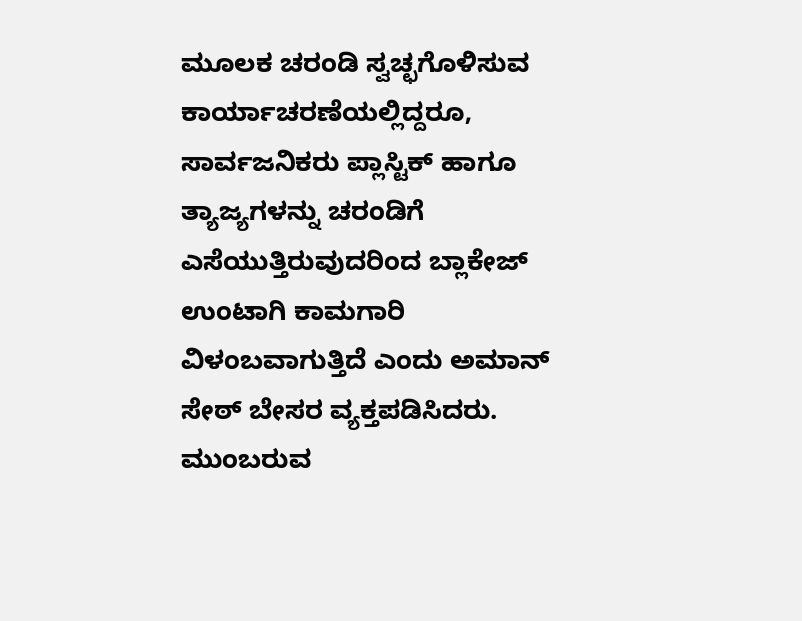ಮೂಲಕ ಚರಂಡಿ ಸ್ವಚ್ಛಗೊಳಿಸುವ ಕಾರ್ಯಾಚರಣೆಯಲ್ಲಿದ್ದರೂ, ಸಾರ್ವಜನಿಕರು ಪ್ಲಾಸ್ಟಿಕ್ ಹಾಗೂ ತ್ಯಾಜ್ಯಗಳನ್ನು ಚರಂಡಿಗೆ ಎಸೆಯುತ್ತಿರುವುದರಿಂದ ಬ್ಲಾಕೇಜ್ ಉಂಟಾಗಿ ಕಾಮಗಾರಿ ವಿಳಂಬವಾಗುತ್ತಿದೆ ಎಂದು ಅಮಾನ್ ಸೇಠ್ ಬೇಸರ ವ್ಯಕ್ತಪಡಿಸಿದರು. ಮುಂಬರುವ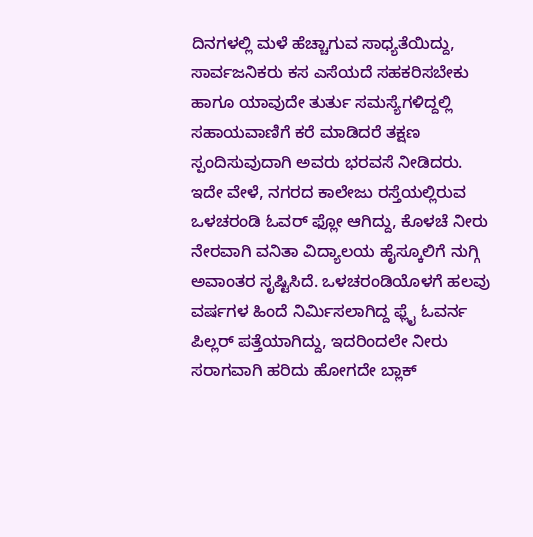ದಿನಗಳಲ್ಲಿ ಮಳೆ ಹೆಚ್ಚಾಗುವ ಸಾಧ್ಯತೆಯಿದ್ದು, ಸಾರ್ವಜನಿಕರು ಕಸ ಎಸೆಯದೆ ಸಹಕರಿಸಬೇಕು ಹಾಗೂ ಯಾವುದೇ ತುರ್ತು ಸಮಸ್ಯೆಗಳಿದ್ದಲ್ಲಿ ಸಹಾಯವಾಣಿಗೆ ಕರೆ ಮಾಡಿದರೆ ತಕ್ಷಣ ಸ್ಪಂದಿಸುವುದಾಗಿ ಅವರು ಭರವಸೆ ನೀಡಿದರು.
ಇದೇ ವೇಳೆ, ನಗರದ ಕಾಲೇಜು ರಸ್ತೆಯಲ್ಲಿರುವ ಒಳಚರಂಡಿ ಓವರ್ ಫ್ಲೋ ಆಗಿದ್ದು, ಕೊಳಚೆ ನೀರು ನೇರವಾಗಿ ವನಿತಾ ವಿದ್ಯಾಲಯ ಹೈಸ್ಕೂಲಿಗೆ ನುಗ್ಗಿ ಅವಾಂತರ ಸೃಷ್ಟಿಸಿದೆ. ಒಳಚರಂಡಿಯೊಳಗೆ ಹಲವು ವರ್ಷಗಳ ಹಿಂದೆ ನಿರ್ಮಿಸಲಾಗಿದ್ದ ಫ್ಲೈ ಓವರ್ನ ಪಿಲ್ಲರ್ ಪತ್ತೆಯಾಗಿದ್ದು, ಇದರಿಂದಲೇ ನೀರು ಸರಾಗವಾಗಿ ಹರಿದು ಹೋಗದೇ ಬ್ಲಾಕ್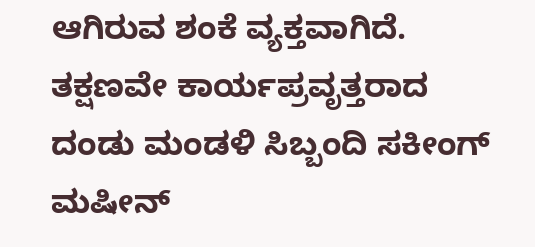ಆಗಿರುವ ಶಂಕೆ ವ್ಯಕ್ತವಾಗಿದೆ. ತಕ್ಷಣವೇ ಕಾರ್ಯಪ್ರವೃತ್ತರಾದ ದಂಡು ಮಂಡಳಿ ಸಿಬ್ಬಂದಿ ಸಕೀಂಗ್ ಮಷೀನ್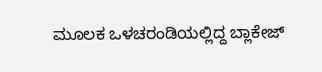ಮೂಲಕ ಒಳಚರಂಡಿಯಲ್ಲಿದ್ದ ಬ್ಲಾಕೇಜ್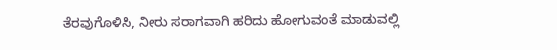ತೆರವುಗೊಳಿಸಿ, ನೀರು ಸರಾಗವಾಗಿ ಹರಿದು ಹೋಗುವಂತೆ ಮಾಡುವಲ್ಲಿ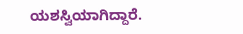ಯಶಸ್ವಿಯಾಗಿದ್ದಾರೆ.